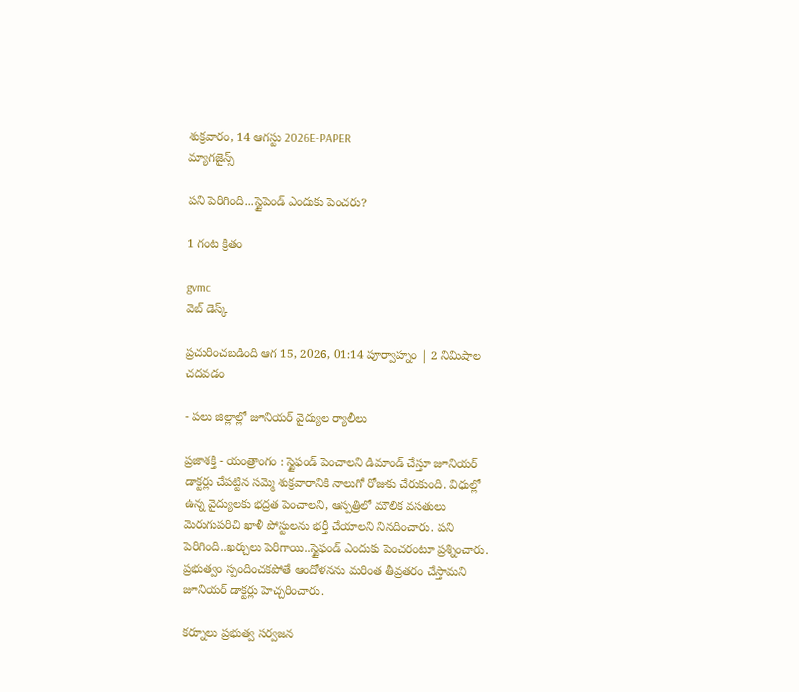శుక్రవారం, 14 ఆగస్టు 2026E-PAPER
మ్యాగజైన్స్

పని పెరిగింది...స్టైపెండ్ ఎందుకు పెంచరు?

1 గంట క్రితం

gvmc
వెబ్ డెస్క్

ప్రచురించబడింది ఆగ 15, 2026, 01:14 పూర్వాహ్నం | 2 నిమిషాల చదవడం

- పలు జిల్లాల్లో జూనియర్‌ వైద్యుల ర్యాలీలు

ప్రజాశక్తి - యంత్రాంగం : స్టైఫండ్ పెంచాలని డిమాండ్ చేస్తూ జూనియర్ డాక్టర్లు చేపట్టిన సమ్మె శుక్రవారానికి నాలుగో రోజుకు చేరుకుంది. విధుల్లో ఉన్న వైద్యులకు భద్రత పెంచాలని, ఆస్పత్రిలో మౌలిక వసతులు మెరుగుపరిచి ఖాళీ పోస్టులను భర్తీ చేయాలని నినదించారు. పని పెరిగింది..ఖర్చులు పెరిగాయి..స్టైఫండ్‌ ఎందుకు పెంచరంటూ ప్రశ్నించారు. ప్రభుత్వం స్పందించకపోతే ఆందోళనను మరింత తీవ్రతరం చేస్తామని జూనియర్‌ డాక్టర్లు హెచ్చరించారు.

కర్నూలు ప్రభుత్వ సర్వజన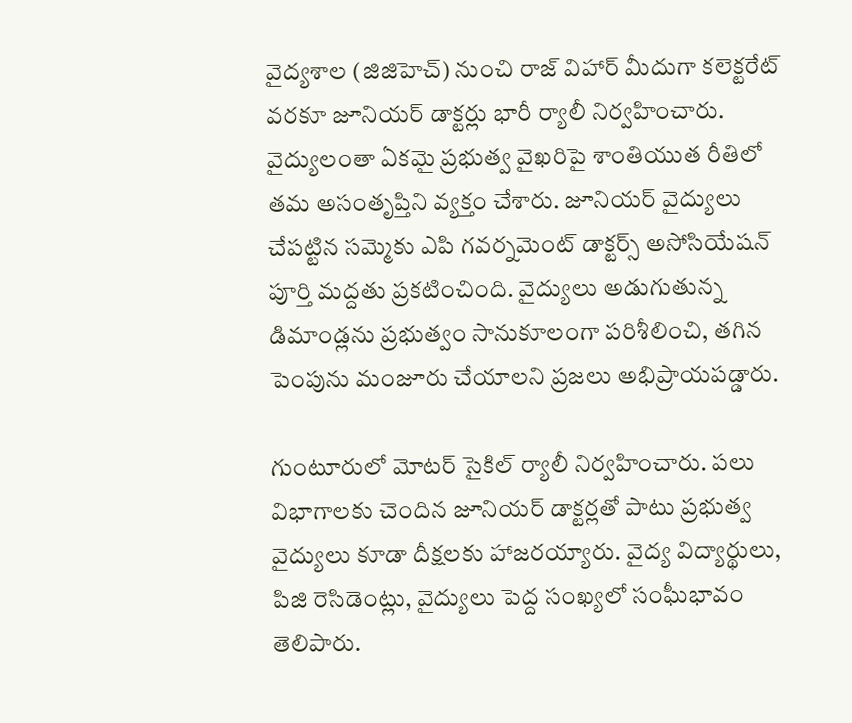వైద్యశాల (జిజిహెచ్) నుంచి రాజ్ విహార్ మీదుగా కలెక్టరేట్ వరకూ జూనియర్‌ డాక్టర్లు భారీ ర్యాలీ నిర్వహించారు. వైద్యులంతా ఏకమై ప్రభుత్వ వైఖరిపై శాంతియుత రీతిలో తమ అసంతృప్తిని వ్యక్తం చేశారు. జూనియర్ వైద్యులు చేపట్టిన సమ్మెకు ఎపి గవర్నమెంట్ డాక్టర్స్ అసోసియేషన్ పూర్తి మద్దతు ప్రకటించింది. వైద్యులు అడుగుతున్న డిమాండ్లను ప్రభుత్వం సానుకూలంగా పరిశీలించి, తగిన పెంపును మంజూరు చేయాలని ప్రజలు అభిప్రాయపడ్డారు.

గుంటూరులో మోటర్‌ సైకిల్‌ ‌ర్యాలీ నిర్వహించారు. పలు విభాగాలకు చెందిన జూనియర్‌ ‌డాక్టర్లతో పాటు ప్రభుత్వ వైద్యులు కూడా దీక్షలకు హాజరయ్యారు. వైద్య విద్యార్థులు, పిజి రెసిడెంట్లు, వైద్యులు పెద్ద సంఖ్యలో సంఘీభావం తెలిపారు.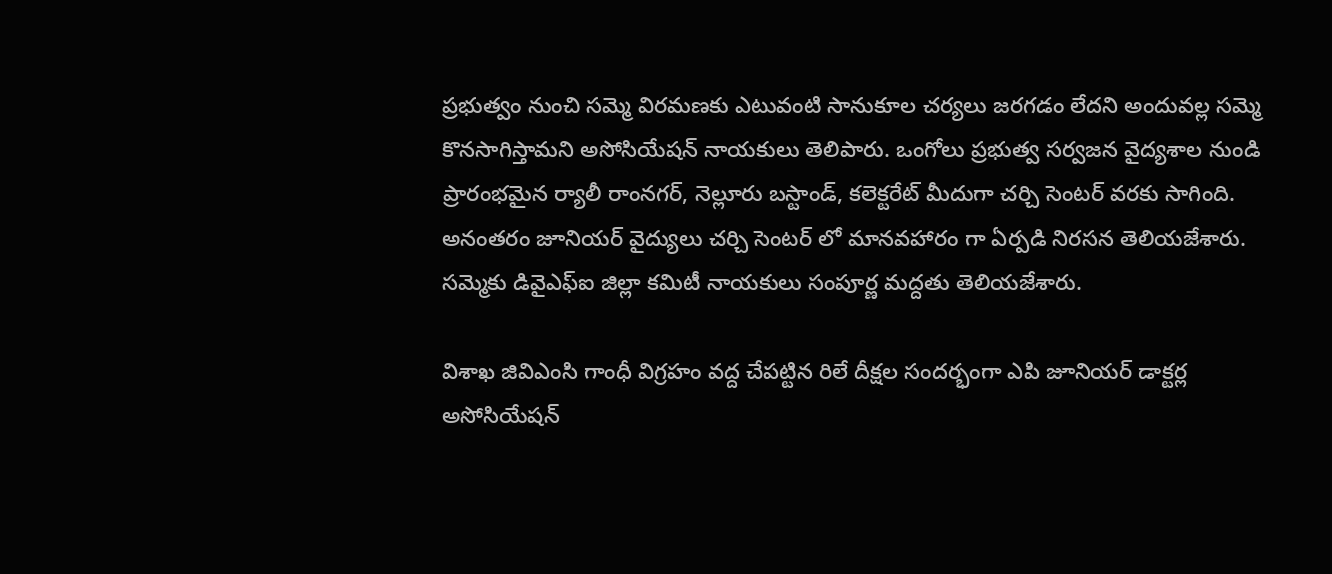ప్రభుత్వం నుంచి సమ్మె విరమణకు ఎటువంటి సానుకూల చర్యలు జరగడం లేదని అందువల్ల సమ్మె కొనసాగిస్తామని అసోసియేషన్‌ నాయకులు తెలిపారు. ఒంగోలు ప్రభుత్వ సర్వజన వైద్యశాల నుండి ప్రారంభమైన ర్యాలీ రాంనగర్, నెల్లూరు బస్టాండ్, కలెక్టరేట్ మీదుగా చర్చి సెంటర్ వరకు సాగింది. అనంతరం జూనియర్ వైద్యులు చర్చి సెంటర్‌ లో మానవహారం గా ఏర్పడి నిరసన తెలియజేశారు. సమ్మెకు డివైఎఫ్ఐ జిల్లా కమిటీ నాయకులు సంపూర్ణ మద్దతు తెలియజేశారు.

విశాఖ జివిఎంసి గాంధీ విగ్రహం వద్ద చేపట్టిన రిలే దీక్ష‍ల సందర్భంగా ఎపి జూనియర్ డాక్టర్ల అసోసియేషన్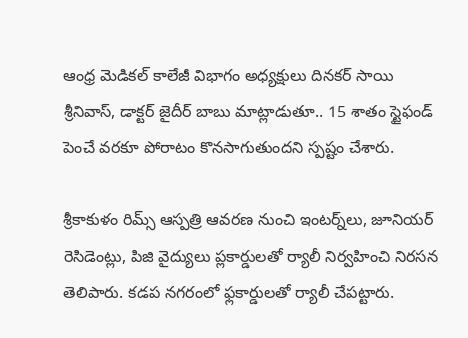ఆంధ్ర మెడికల్ కాలేజీ విభాగం అధ్యక్షులు దినకర్ సాయి శ్రీనివాస్, డాక్టర్ జైదీర్ బాబు మాట్లాడుతూ.. 15 శాతం స్టైఫండ్ పెంచే వరకూ పోరాటం కొనసాగుతుందని స్పష్టం చేశారు.

శ్రీకాకుళం రిమ్స్ ఆస్పత్రి ఆవరణ నుంచి ఇంటర్న్‌లు, జూనియర్ రెసిడెంట్లు, పిజి వైద్యులు ప్లకార్డులతో ర్యాలీ నిర్వహించి నిరసన తెలిపారు. కడప నగరంలో ఫ్లకార్డులతో ర్యాలీ చేపట్టారు.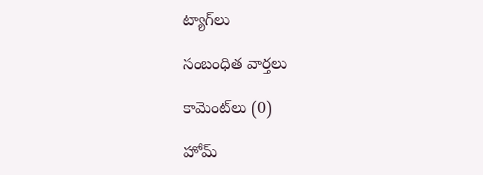ట్యాగ్‌లు

సంబంధిత వార్తలు

కామెంట్‌లు (0)

హోమ్